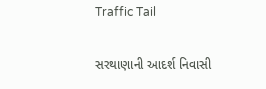Traffic Tail

સરથાણાની આદર્શ નિવાસી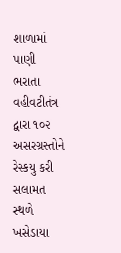શાળામાં પાણી ભરાતા વહીવટીતંત્ર દ્વારા ૧૦૨ અસરગ્રસ્તોને રેસ્કયુ કરી સલામત સ્થળે ખસેડાયા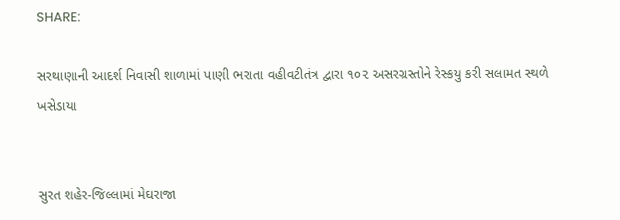SHARE:

સરથાણાની આદર્શ નિવાસી શાળામાં પાણી ભરાતા વહીવટીતંત્ર દ્વારા ૧૦૨ અસરગ્રસ્તોને રેસ્કયુ કરી સલામત સ્થળે ખસેડાયા


સુરત શહેર-જિલ્લામાં મેઘરાજા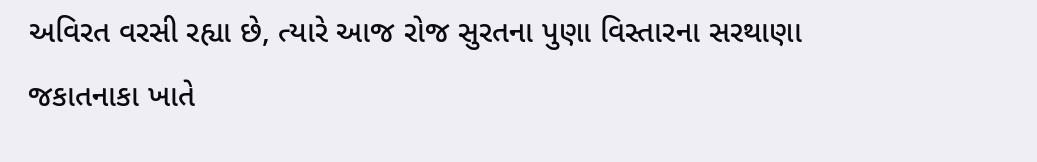અવિરત વરસી રહ્યા છે, ત્યારે આજ રોજ સુરતના પુણા વિસ્તારના સરથાણા જકાતનાકા ખાતે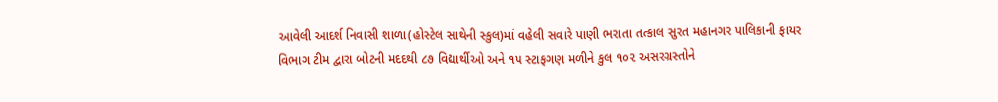આવેલી આદર્શ નિવાસી શાળા(હોસ્ટેલ સાથેની સ્કુલ)માં વહેલી સવારે પાણી ભરાતા તત્કાલ સુરત મહાનગર પાલિકાની ફાયર વિભાગ ટીમ દ્વારા બોટની મદદથી ૮૭ વિદ્યાર્થીઓ અને ૧૫ સ્ટાફગણ મળીને કુલ ૧૦૨ અસરગ્રસ્તોને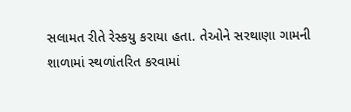સલામત રીતે રેસ્કયુ કરાયા હતા. તેઓને સરથાણા ગામની શાળામાં સ્થળાંતરિત કરવામાં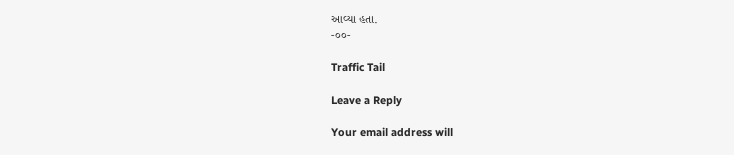આવ્યા હતા.
-૦૦-

Traffic Tail

Leave a Reply

Your email address will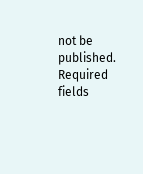not be published. Required fields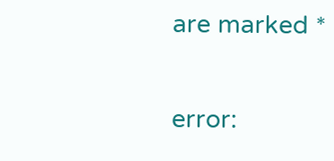are marked *

error: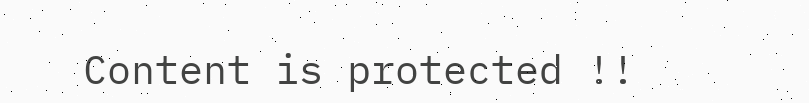Content is protected !!